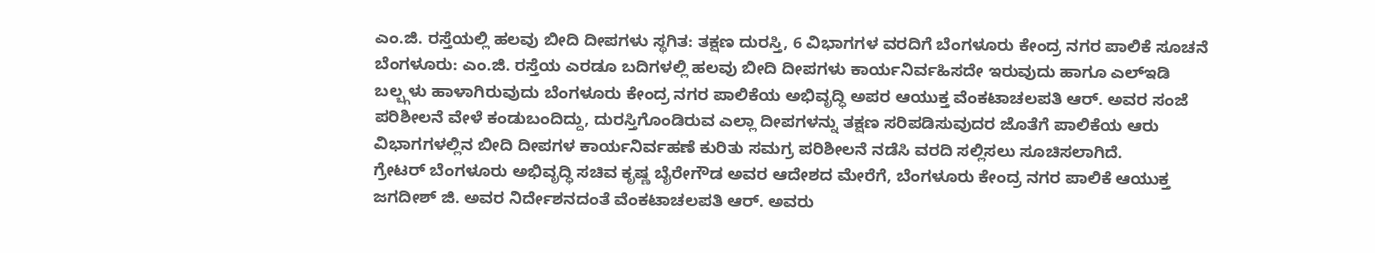ಎಂ.ಜಿ. ರಸ್ತೆಯಲ್ಲಿ ಹಲವು ಬೀದಿ ದೀಪಗಳು ಸ್ಥಗಿತ: ತಕ್ಷಣ ದುರಸ್ತಿ, 6 ವಿಭಾಗಗಳ ವರದಿಗೆ ಬೆಂಗಳೂರು ಕೇಂದ್ರ ನಗರ ಪಾಲಿಕೆ ಸೂಚನೆ
ಬೆಂಗಳೂರು: ಎಂ.ಜಿ. ರಸ್ತೆಯ ಎರಡೂ ಬದಿಗಳಲ್ಲಿ ಹಲವು ಬೀದಿ ದೀಪಗಳು ಕಾರ್ಯನಿರ್ವಹಿಸದೇ ಇರುವುದು ಹಾಗೂ ಎಲ್ಇಡಿ ಬಲ್ಬ್ಗಳು ಹಾಳಾಗಿರುವುದು ಬೆಂಗಳೂರು ಕೇಂದ್ರ ನಗರ ಪಾಲಿಕೆಯ ಅಭಿವೃದ್ಧಿ ಅಪರ ಆಯುಕ್ತ ವೆಂಕಟಾಚಲಪತಿ ಆರ್. ಅವರ ಸಂಜೆ ಪರಿಶೀಲನೆ ವೇಳೆ ಕಂಡುಬಂದಿದ್ದು, ದುರಸ್ತಿಗೊಂಡಿರುವ ಎಲ್ಲಾ ದೀಪಗಳನ್ನು ತಕ್ಷಣ ಸರಿಪಡಿಸುವುದರ ಜೊತೆಗೆ ಪಾಲಿಕೆಯ ಆರು ವಿಭಾಗಗಳಲ್ಲಿನ ಬೀದಿ ದೀಪಗಳ ಕಾರ್ಯನಿರ್ವಹಣೆ ಕುರಿತು ಸಮಗ್ರ ಪರಿಶೀಲನೆ ನಡೆಸಿ ವರದಿ ಸಲ್ಲಿಸಲು ಸೂಚಿಸಲಾಗಿದೆ.
ಗ್ರೇಟರ್ ಬೆಂಗಳೂರು ಅಭಿವೃದ್ಧಿ ಸಚಿವ ಕೃಷ್ಣ ಬೈರೇಗೌಡ ಅವರ ಆದೇಶದ ಮೇರೆಗೆ, ಬೆಂಗಳೂರು ಕೇಂದ್ರ ನಗರ ಪಾಲಿಕೆ ಆಯುಕ್ತ ಜಗದೀಶ್ ಜಿ. ಅವರ ನಿರ್ದೇಶನದಂತೆ ವೆಂಕಟಾಚಲಪತಿ ಆರ್. ಅವರು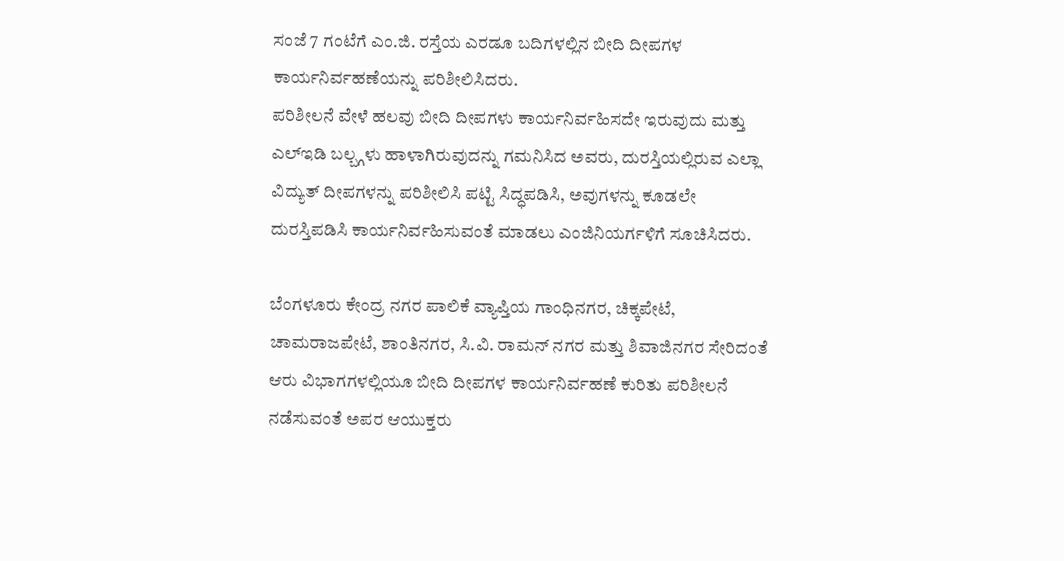ಸಂಜೆ 7 ಗಂಟೆಗೆ ಎಂ.ಜಿ. ರಸ್ತೆಯ ಎರಡೂ ಬದಿಗಳಲ್ಲಿನ ಬೀದಿ ದೀಪಗಳ ಕಾರ್ಯನಿರ್ವಹಣೆಯನ್ನು ಪರಿಶೀಲಿಸಿದರು.
ಪರಿಶೀಲನೆ ವೇಳೆ ಹಲವು ಬೀದಿ ದೀಪಗಳು ಕಾರ್ಯನಿರ್ವಹಿಸದೇ ಇರುವುದು ಮತ್ತು ಎಲ್ಇಡಿ ಬಲ್ಬ್ಗಳು ಹಾಳಾಗಿರುವುದನ್ನು ಗಮನಿಸಿದ ಅವರು, ದುರಸ್ತಿಯಲ್ಲಿರುವ ಎಲ್ಲಾ ವಿದ್ಯುತ್ ದೀಪಗಳನ್ನು ಪರಿಶೀಲಿಸಿ ಪಟ್ಟಿ ಸಿದ್ಧಪಡಿಸಿ, ಅವುಗಳನ್ನು ಕೂಡಲೇ ದುರಸ್ತಿಪಡಿಸಿ ಕಾರ್ಯನಿರ್ವಹಿಸುವಂತೆ ಮಾಡಲು ಎಂಜಿನಿಯರ್ಗಳಿಗೆ ಸೂಚಿಸಿದರು.

ಬೆಂಗಳೂರು ಕೇಂದ್ರ ನಗರ ಪಾಲಿಕೆ ವ್ಯಾಪ್ತಿಯ ಗಾಂಧಿನಗರ, ಚಿಕ್ಕಪೇಟೆ, ಚಾಮರಾಜಪೇಟೆ, ಶಾಂತಿನಗರ, ಸಿ.ವಿ. ರಾಮನ್ ನಗರ ಮತ್ತು ಶಿವಾಜಿನಗರ ಸೇರಿದಂತೆ ಆರು ವಿಭಾಗಗಳಲ್ಲಿಯೂ ಬೀದಿ ದೀಪಗಳ ಕಾರ್ಯನಿರ್ವಹಣೆ ಕುರಿತು ಪರಿಶೀಲನೆ ನಡೆಸುವಂತೆ ಅಪರ ಆಯುಕ್ತರು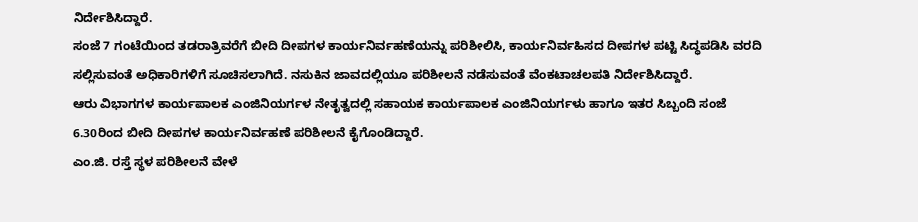ನಿರ್ದೇಶಿಸಿದ್ದಾರೆ.
ಸಂಜೆ 7 ಗಂಟೆಯಿಂದ ತಡರಾತ್ರಿವರೆಗೆ ಬೀದಿ ದೀಪಗಳ ಕಾರ್ಯನಿರ್ವಹಣೆಯನ್ನು ಪರಿಶೀಲಿಸಿ, ಕಾರ್ಯನಿರ್ವಹಿಸದ ದೀಪಗಳ ಪಟ್ಟಿ ಸಿದ್ಧಪಡಿಸಿ ವರದಿ ಸಲ್ಲಿಸುವಂತೆ ಅಧಿಕಾರಿಗಳಿಗೆ ಸೂಚಿಸಲಾಗಿದೆ. ನಸುಕಿನ ಜಾವದಲ್ಲಿಯೂ ಪರಿಶೀಲನೆ ನಡೆಸುವಂತೆ ವೆಂಕಟಾಚಲಪತಿ ನಿರ್ದೇಶಿಸಿದ್ದಾರೆ.
ಆರು ವಿಭಾಗಗಳ ಕಾರ್ಯಪಾಲಕ ಎಂಜಿನಿಯರ್ಗಳ ನೇತೃತ್ವದಲ್ಲಿ ಸಹಾಯಕ ಕಾರ್ಯಪಾಲಕ ಎಂಜಿನಿಯರ್ಗಳು ಹಾಗೂ ಇತರ ಸಿಬ್ಬಂದಿ ಸಂಜೆ 6.30ರಿಂದ ಬೀದಿ ದೀಪಗಳ ಕಾರ್ಯನಿರ್ವಹಣೆ ಪರಿಶೀಲನೆ ಕೈಗೊಂಡಿದ್ದಾರೆ.
ಎಂ.ಜಿ. ರಸ್ತೆ ಸ್ಥಳ ಪರಿಶೀಲನೆ ವೇಳೆ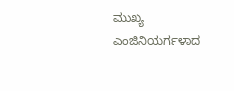ಮುಖ್ಯ ಎಂಜಿನಿಯರ್ಗಳಾದ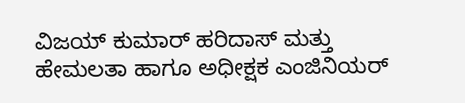ವಿಜಯ್ ಕುಮಾರ್ ಹರಿದಾಸ್ ಮತ್ತು ಹೇಮಲತಾ ಹಾಗೂ ಅಧೀಕ್ಷಕ ಎಂಜಿನಿಯರ್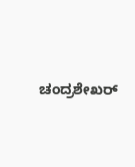ಚಂದ್ರಶೇಖರ್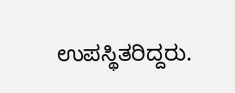ಉಪಸ್ಥಿತರಿದ್ದರು.